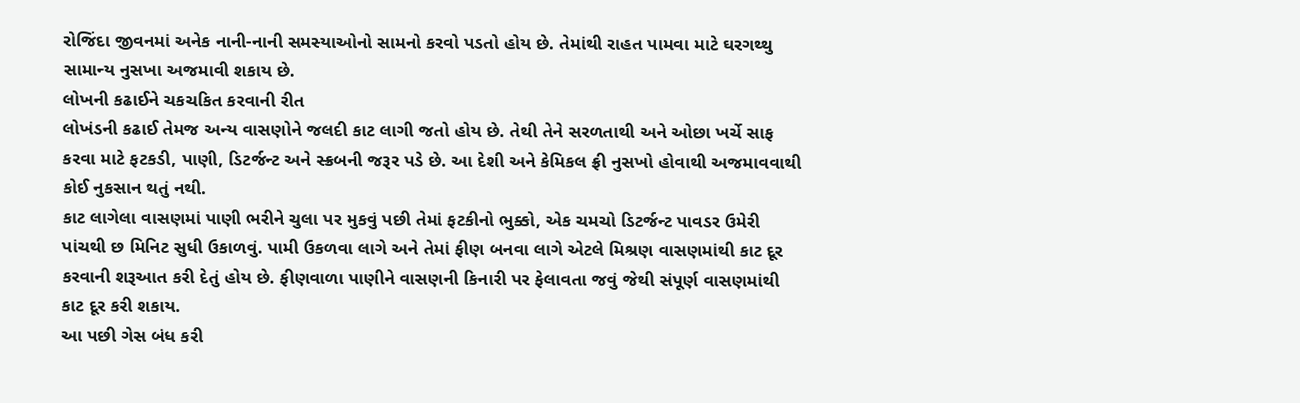રોજિંદા જીવનમાં અનેક નાની-નાની સમસ્યાઓનો સામનો કરવો પડતો હોય છે. તેમાંથી રાહત પામવા માટે ઘરગથ્થુ સામાન્ય નુસખા અજમાવી શકાય છે.
લોખની કઢાઈને ચકચકિત કરવાની રીત
લોખંડની કઢાઈ તેમજ અન્ય વાસણોને જલદી કાટ લાગી જતો હોય છે. તેથી તેને સરળતાથી અને ઓછા ખર્ચે સાફ કરવા માટે ફટકડી, પાણી, ડિટર્જન્ટ અને સ્ક્રબની જરૂર પડે છે. આ દેશી અને કેમિકલ ફ્રી નુસખો હોવાથી અજમાવવાથી કોઈ નુકસાન થતું નથી.
કાટ લાગેલા વાસણમાં પાણી ભરીને ચુલા પર મુકવું પછી તેમાં ફટકીનો ભુક્કો, એક ચમચો ડિટર્જન્ટ પાવડર ઉમેરી પાંચથી છ મિનિટ સુધી ઉકાળવું. પામી ઉકળવા લાગે અને તેમાં ફીણ બનવા લાગે એટલે મિશ્રણ વાસણમાંથી કાટ દૂર કરવાની શરૂઆત કરી દેતું હોય છે. ફીણવાળા પાણીને વાસણની કિનારી પર ફેલાવતા જવું જેથી સંપૂર્ણ વાસણમાંથી કાટ દૂર કરી શકાય.
આ પછી ગેસ બંધ કરી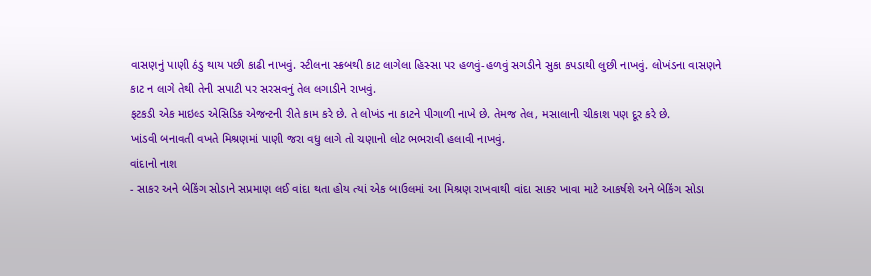વાસણનું પાણી ઠંડુ થાય પછી કાઢી નાખવું. સ્ટીલના સ્ક્રબથી કાટ લાગેલા હિસ્સા પર હળવું-હળવું સગડીને સુકા કપડાથી લુછી નાખવું. લોખંડના વાસણને કાટ ન લાગે તેથી તેની સપાટી પર સરસવનું તેલ લગાડીને રાખવું.
ફટકડી એક માઇલ્ડ એસિડિક એજન્ટની રીતે કામ કરે છે. તે લોખંડ ના કાટને પીગાળી નાખે છે. તેમજ તેલ, મસાલાની ચીકાશ પણ દૂર કરે છે.
ખાંડવી બનાવતી વખતે મિશ્રણમાં પાણી જરા વધુ લાગે તો ચણાનો લોટ ભભરાવી હલાવી નાખવું.
વાંદાનો નાશ
- સાકર અને બેકિંગ સોડાને સપ્રમાણ લઈ વાંદા થતા હોય ત્યાં એક બાઉલમાં આ મિશ્રણ રાખવાથી વાંદા સાકર ખાવા માટે આકર્ષશે અને બેકિંગ સોડા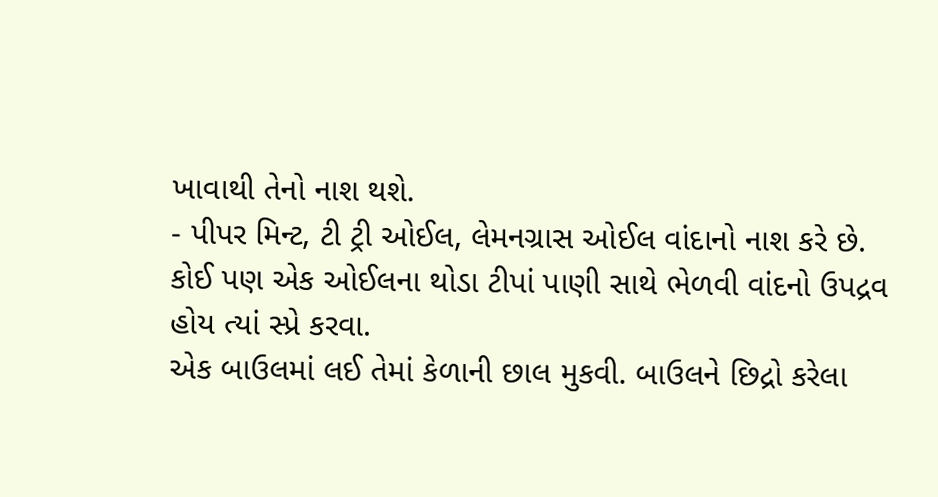ખાવાથી તેનો નાશ થશે.
- પીપર મિન્ટ, ટી ટ્રી ઓઈલ, લેમનગ્રાસ ઓઈલ વાંદાનો નાશ કરે છે. કોઈ પણ એક ઓઈલના થોડા ટીપાં પાણી સાથે ભેળવી વાંદનો ઉપદ્રવ હોય ત્યાં સ્પ્રે કરવા.
એક બાઉલમાં લઈ તેમાં કેળાની છાલ મુકવી. બાઉલને છિદ્રો કરેલા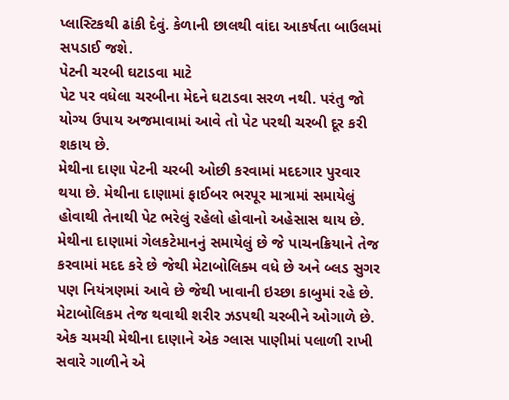પ્લાસ્ટિકથી ઢાંકી દેવું. કેળાની છાલથી વાંદા આકર્ષતા બાઉલમાં સપડાઈ જશે.
પેટની ચરબી ઘટાડવા માટે
પેટ પર વધેલા ચરબીના મેદને ઘટાડવા સરળ નથી. પરંતુ જો યોગ્ય ઉપાય અજમાવામાં આવે તો પેટ પરથી ચરબી દૂર કરી શકાય છે.
મેથીના દાણા પેટની ચરબી ઓછી કરવામાં મદદગાર પુરવાર થયા છે. મેથીના દાણામાં ફાઈબર ભરપૂર માત્રામાં સમાયેલું હોવાથી તેનાથી પેટ ભરેલું રહેલો હોવાનો અહેસાસ થાય છે. મેથીના દાણામાં ગેલકટેમાનનું સમાયેલું છે જે પાચનક્રિયાને તેજ કરવામાં મદદ કરે છે જેથી મેટાબોલિક્મ વધે છે અને બ્લડ સુગર પણ નિયંત્રણમાં આવે છે જેથી ખાવાની ઇચ્છા કાબુમાં રહે છે. મેટાબોલિકમ તેજ થવાથી શરીર ઝડપથી ચરબીને ઓગાળે છે. એક ચમચી મેથીના દાણાને એક ગ્લાસ પાણીમાં પલાળી રાખી સવારે ગાળીને એ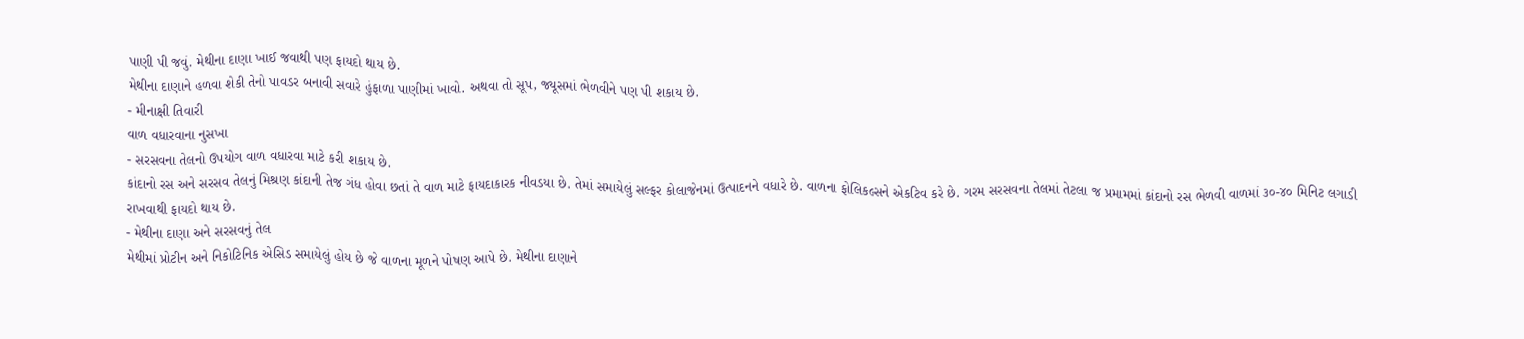પાણી પી જવું. મેથીના દાણા ખાઈ જવાથી પણ ફાયદો થાય છે.
મેથીના દાણાને હળવા શેકી તેનો પાવડર બનાવી સવારે હુંફાળા પાણીમાં ખાવો. અથવા તો સૂપ, જ્યૂસમાં ભેળવીને પણ પી શકાય છે.
- મીનાક્ષી તિવારી
વાળ વધારવાના નુસખા
- સરસવના તેલનો ઉપયોગ વાળ વધારવા માટે કરી શકાય છે.
કાંદાનો રસ અને સરસવ તેલનું મિશ્રણ કાંદાની તેજ ગંધ હોવા છતાં તે વાળ માટે ફાયદાકારક નીવડયા છે. તેમાં સમાયેલું સલ્ફર કોલાજેનમાં ઉત્પાદનને વધારે છે. વાળના ફોલિકલ્સને એકટિવ કરે છે. ગરમ સરસવના તેલમાં તેટલા જ પ્રમામમાં કાંદાનો રસ ભેળવી વાળમાં ૩૦-૪૦ મિનિટ લગાડી રાખવાથી ફાયદો થાય છે.
- મેથીના દાણા અને સરસવનું તેલ
મેથીમાં પ્રોટીન અને નિકોટિનિક એસિડ સમાયેલું હોય છે જે વાળના મૂળને પોષણ આપે છે. મેથીના દાણાને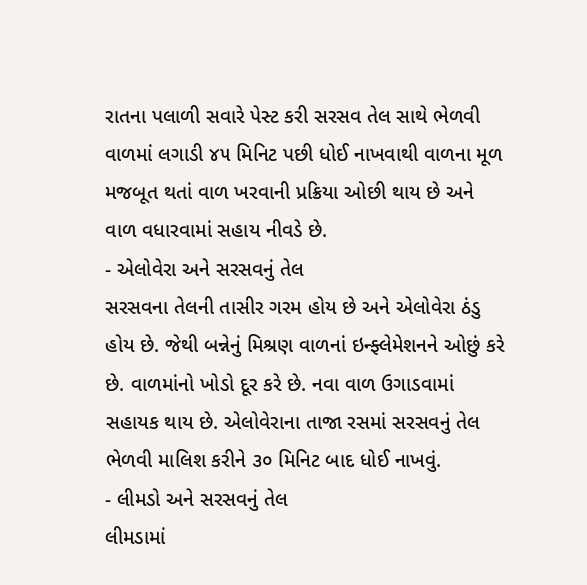રાતના પલાળી સવારે પેસ્ટ કરી સરસવ તેલ સાથે ભેળવી વાળમાં લગાડી ૪૫ મિનિટ પછી ધોઈ નાખવાથી વાળના મૂળ મજબૂત થતાં વાળ ખરવાની પ્રક્રિયા ઓછી થાય છે અને વાળ વધારવામાં સહાય નીવડે છે.
- એલોવેરા અને સરસવનું તેલ
સરસવના તેલની તાસીર ગરમ હોય છે અને એલોવેરા ઠંડુ હોય છે. જેથી બન્નેનું મિશ્રણ વાળનાં ઇન્ફ્લેમેશનને ઓછું કરે છે. વાળમાંનો ખોડો દૂર કરે છે. નવા વાળ ઉગાડવામાં સહાયક થાય છે. એલોવેરાના તાજા રસમાં સરસવનું તેલ ભેળવી માલિશ કરીને ૩૦ મિનિટ બાદ ધોઈ નાખવું.
- લીમડો અને સરસવનું તેલ
લીમડામાં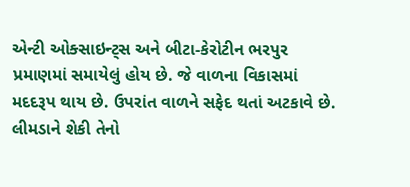એન્ટી ઓક્સાઇન્ટ્સ અને બીટા-કેરોટીન ભરપુર પ્રમાણમાં સમાયેલું હોય છે. જે વાળના વિકાસમાં મદદરૂપ થાય છે. ઉપરાંત વાળને સફેદ થતાં અટકાવે છે. લીમડાને શેકી તેનો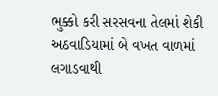ભુક્કો કરી સરસવના તેલમાં શેકી અઠવાડિયામાં બે વખત વાળમાં લગાડવાથી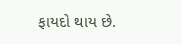ફાયદો થાય છે.